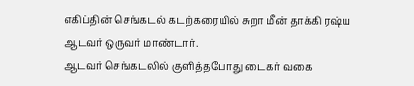எகிப்தின் செங்கடல் கடற்கரையில் சுறா மீன் தாக்கி ரஷ்ய ஆடவர் ஒருவர் மாண்டார்.
ஆடவர் செங்கடலில் குளித்தபோது டைகர் வகை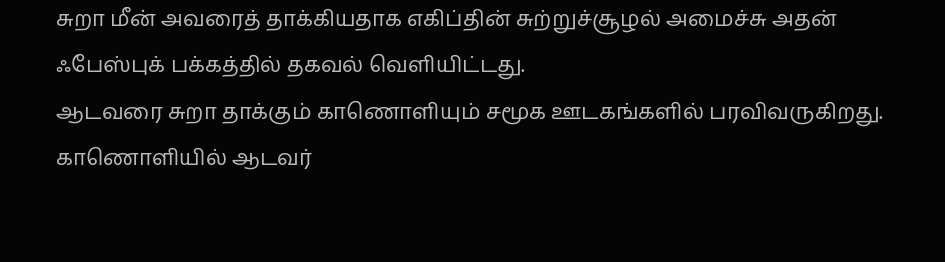சுறா மீன் அவரைத் தாக்கியதாக எகிப்தின் சுற்றுச்சூழல் அமைச்சு அதன் ஃபேஸ்புக் பக்கத்தில் தகவல் வெளியிட்டது.
ஆடவரை சுறா தாக்கும் காணொளியும் சமூக ஊடகங்களில் பரவிவருகிறது.
காணொளியில் ஆடவர்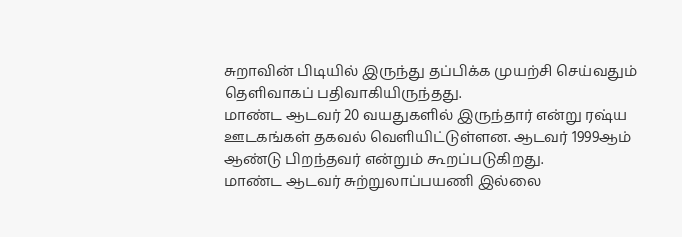சுறாவின் பிடியில் இருந்து தப்பிக்க முயற்சி செய்வதும் தெளிவாகப் பதிவாகியிருந்தது.
மாண்ட ஆடவர் 20 வயதுகளில் இருந்தார் என்று ரஷ்ய ஊடகங்கள் தகவல் வெளியிட்டுள்ளன. ஆடவர் 1999ஆம் ஆண்டு பிறந்தவர் என்றும் கூறப்படுகிறது.
மாண்ட ஆடவர் சுற்றுலாப்பயணி இல்லை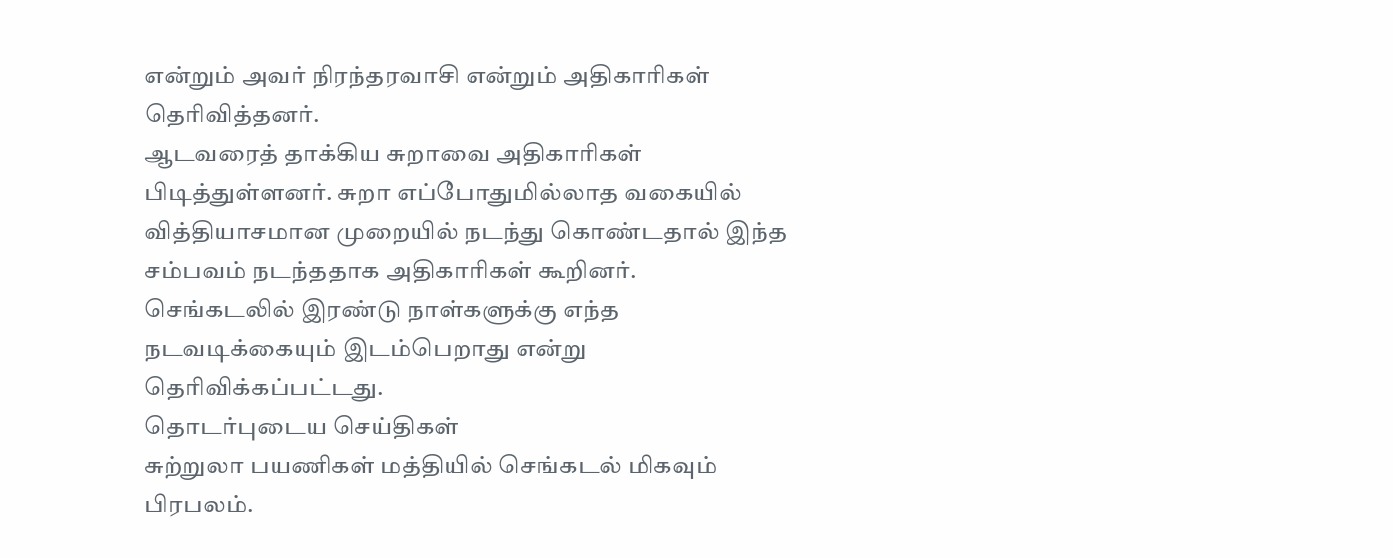என்றும் அவர் நிரந்தரவாசி என்றும் அதிகாரிகள் தெரிவித்தனர்.
ஆடவரைத் தாக்கிய சுறாவை அதிகாரிகள் பிடித்துள்ளனர். சுறா எப்போதுமில்லாத வகையில் வித்தியாசமான முறையில் நடந்து கொண்டதால் இந்த சம்பவம் நடந்ததாக அதிகாரிகள் கூறினர்.
செங்கடலில் இரண்டு நாள்களுக்கு எந்த நடவடிக்கையும் இடம்பெறாது என்று தெரிவிக்கப்பட்டது.
தொடர்புடைய செய்திகள்
சுற்றுலா பயணிகள் மத்தியில் செங்கடல் மிகவும் பிரபலம்.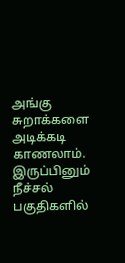அங்கு சுறாக்களை அடிக்கடி காணலாம். இருப்பினும் நீச்சல் பகுதிகளில்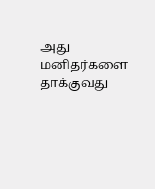அது மனிதர்களை தாக்குவது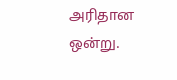அரிதான ஒன்று.